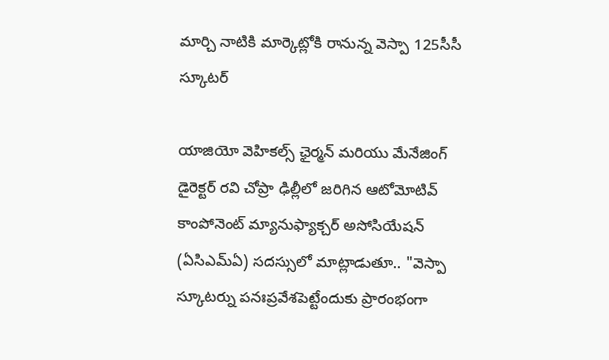మార్చి నాటికి మార్కెట్లోకి రానున్న వెస్పా 125సీసీ స్కూటర్

యాజియో వెహికల్స్ ఛైర్మన్ మరియు మేనేజింగ్ డైరెక్టర్ రవి చోప్రా ఢిల్లీలో జరిగిన ఆటోమోటివ్ కాంపోనెంట్ మ్యానుఫ్యాక్చర్ అసోసియేషన్ (ఏసిఎమ్ఏ) సదస్సులో మాట్లాడుతూ.. "వెస్పా స్కూటర్ను పనఃప్రవేశపెట్టేందుకు ప్రారంభంగా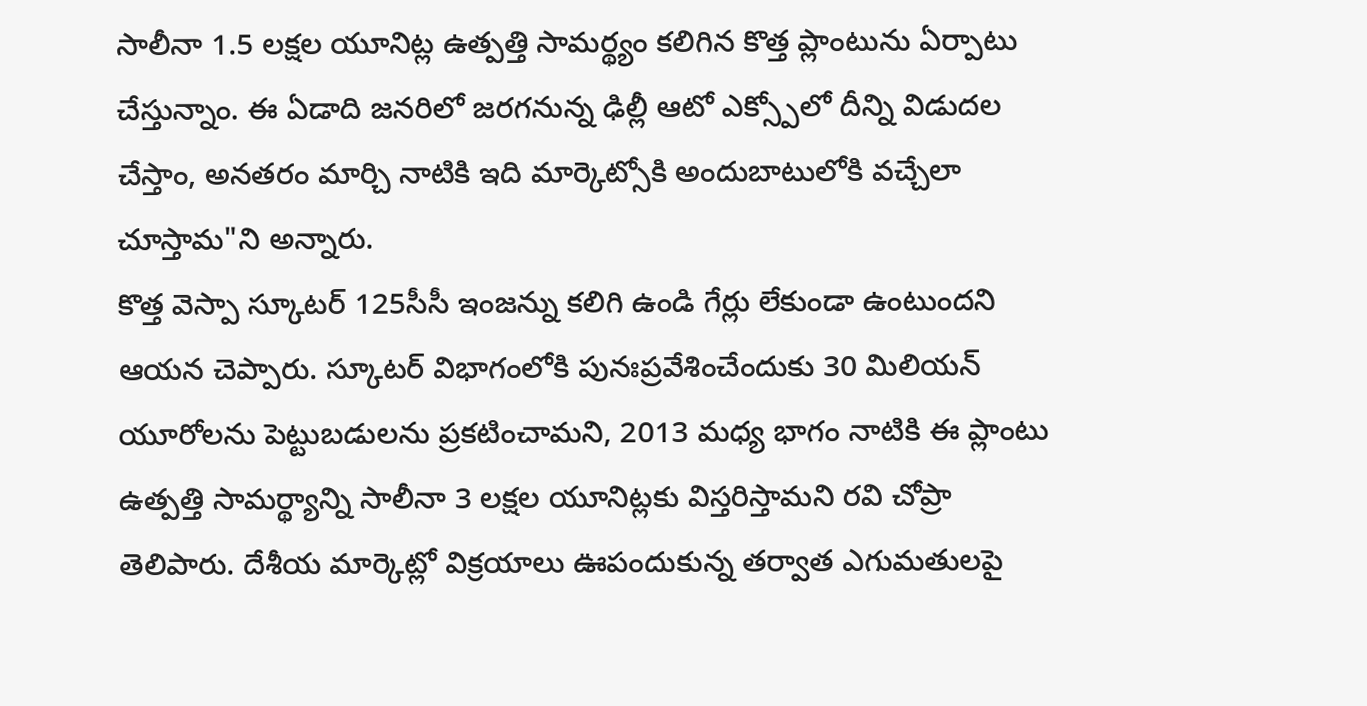సాలీనా 1.5 లక్షల యూనిట్ల ఉత్పత్తి సామర్థ్యం కలిగిన కొత్త ప్లాంటును ఏర్పాటు చేస్తున్నాం. ఈ ఏడాది జనరిలో జరగనున్న ఢిల్లీ ఆటో ఎక్స్పోలో దీన్ని విడుదల చేస్తాం, అనతరం మార్చి నాటికి ఇది మార్కెట్సోకి అందుబాటులోకి వచ్చేలా చూస్తామ"ని అన్నారు.
కొత్త వెస్పా స్కూటర్ 125సీసీ ఇంజన్ను కలిగి ఉండి గేర్లు లేకుండా ఉంటుందని ఆయన చెప్పారు. స్కూటర్ విభాగంలోకి పునఃప్రవేశించేందుకు 30 మిలియన్ యూరోలను పెట్టుబడులను ప్రకటించామని, 2013 మధ్య భాగం నాటికి ఈ ప్లాంటు ఉత్పత్తి సామర్థ్యాన్ని సాలీనా 3 లక్షల యూనిట్లకు విస్తరిస్తామని రవి చోప్రా తెలిపారు. దేశీయ మార్కెట్లో విక్రయాలు ఊపందుకున్న తర్వాత ఎగుమతులపై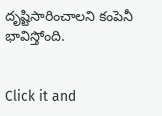దృష్టిసారించాలని కంపెనీ భావిస్తోంది.


Click it and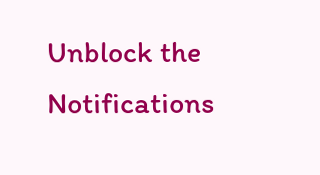Unblock the Notifications